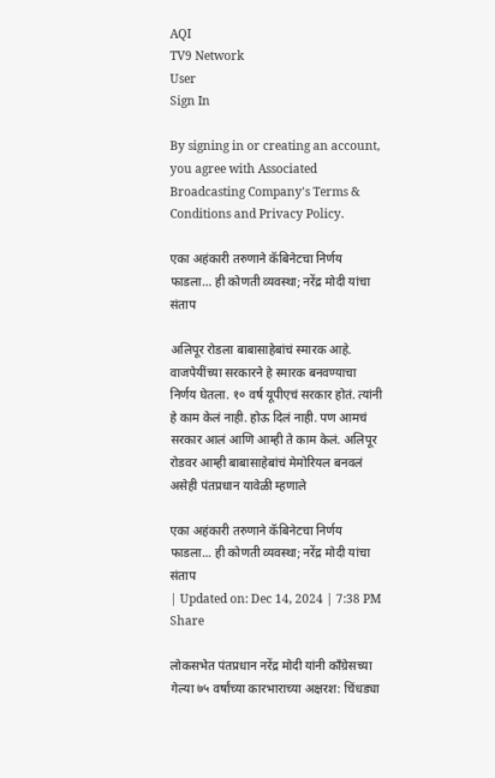AQI
TV9 Network
User
Sign In

By signing in or creating an account, you agree with Associated Broadcasting Company's Terms & Conditions and Privacy Policy.

एका अहंकारी तरुणाने कॅबिनेटचा निर्णय फाडला… ही कोणती व्यवस्था; नरेंद्र मोदी यांचा संताप

अलिपूर रोडला बाबासाहेबांचं स्मारक आहे. वाजपेयींच्या सरकारने हे स्मारक बनवण्याचा निर्णय घेतला. १० वर्ष यूपीएचं सरकार होतं. त्यांनी हे काम केलं नाही. होऊ दिलं नाही. पण आमचं सरकार आलं आणि आम्ही ते काम केलं. अलिपूर रोडवर आम्ही बाबासाहेबांचं मेमोरियल बनवलं असेही पंतप्रधान यावेळी म्हणाले

एका अहंकारी तरुणाने कॅबिनेटचा निर्णय फाडला... ही कोणती व्यवस्था; नरेंद्र मोदी यांचा संताप
| Updated on: Dec 14, 2024 | 7:38 PM
Share

लोकसभेत पंतप्रधान नरेंद्र मोदी यांनी काँग्रेसच्या गेल्या ७५ वर्षांच्या कारभाराच्या अक्षरश: चिंधड्या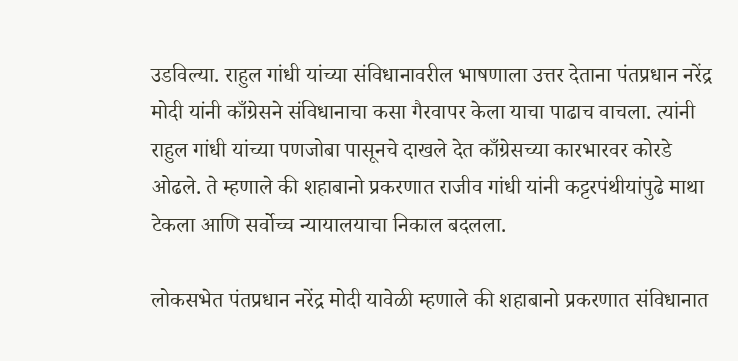उडविल्या. राहुल गांधी यांच्या संविधानावरील भाषणाला उत्तर देताना पंतप्रधान नरेंद्र मोदी यांनी काँग्रेसने संविधानाचा कसा गैरवापर केला याचा पाढाच वाचला. त्यांनी राहुल गांधी यांच्या पणजोबा पासूनचे दाखले देत काँग्रेसच्या कारभारवर कोरडे ओढले. ते म्हणाले की शहाबानो प्रकरणात राजीव गांधी यांनी कट्टरपंथीयांपुढे माथा टेकला आणि सर्वोच्च न्यायालयाचा निकाल बदलला.

लोकसभेत पंतप्रधान नरेंद्र मोदी यावेळी म्हणाले की शहाबानो प्रकरणात संविधानात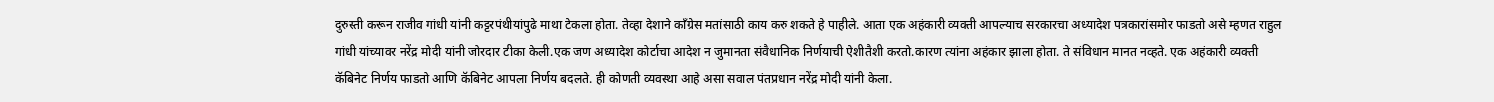दुरुस्ती करून राजीव गांधी यांनी कट्टरपंथीयांपुढे माथा टेकला होता. तेव्हा देशाने काँग्रेस मतांसाठी काय करु शकते हे पाहीले. आता एक अहंकारी व्यक्ती आपल्याच सरकारचा अध्यादेश पत्रकारांसमोर फाडतो असे म्हणत राहुल गांधी यांच्यावर नरेंद्र मोदी यांनी जोरदार टीका केली.एक जण अध्यादेश कोर्टाचा आदेश न जुमानता संवैधानिक निर्णयाची ऐशीतैशी करतो.कारण त्यांना अहंकार झाला होता. ते संविधान मानत नव्हते. एक अहंकारी व्यक्ती कॅबिनेट निर्णय फाडतो आणि कॅबिनेट आपला निर्णय बदलते. ही कोणती व्यवस्था आहे असा सवाल पंतप्रधान नरेंद्र मोदी यांनी केला.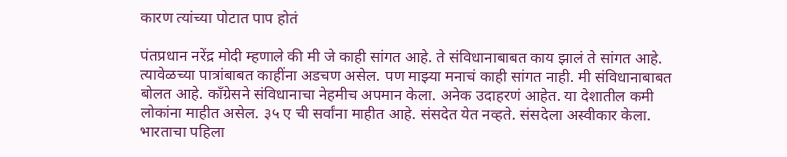कारण त्यांच्या पोटात पाप होतं

पंतप्रधान नरेंद्र मोदी म्हणाले की मी जे काही सांगत आहे. ते संविधानाबाबत काय झालं ते सांगत आहे. त्यावेळच्या पात्रांबाबत काहींना अडचण असेल. पण माझ्या मनाचं काही सांगत नाही. मी संविधानाबाबत बोलत आहे. काँग्रेसने संविधानाचा नेहमीच अपमान केला. अनेक उदाहरणं आहेत. या देशातील कमी लोकांना माहीत असेल. ३५ ए ची सर्वांना माहीत आहे. संसदेत येत नव्हते. संसदेला अस्वीकार केला. भारताचा पहिला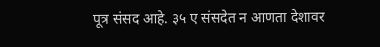पूत्र संसद आहे. ३५ ए संसदेत न आणता देशावर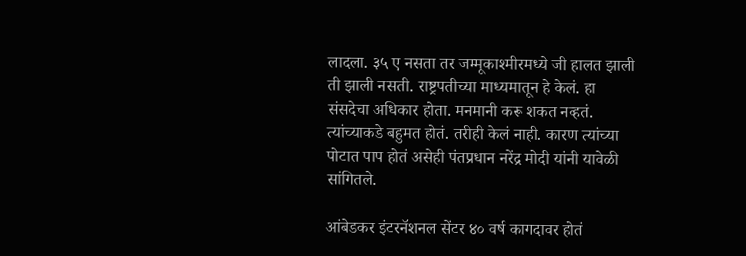लादला. ३५ ए नसता तर जम्मूकाश्मीरमध्ये जी हालत झाली ती झाली नसती. राष्ट्रपतीच्या माध्यमातून हे केलं. हा संसदेचा अधिकार होता. मनमानी करू शकत नव्हतं. त्यांच्याकडे बहुमत होतं. तरीही केलं नाही. कारण त्यांच्या पोटात पाप होतं असेही पंतप्रधान नरेंद्र मोदी यांनी यावेळी सांगितले.

आंबेडकर इंटरनॅशनल सेंटर ४० वर्ष कागदावर होतं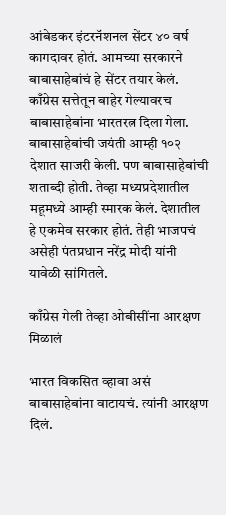आंबेडकर इंटरनॅशनल सेंटर ४० वर्ष कागदावर होतं. आमच्या सरकारने बाबासाहेबांचं हे सेंटर तयार केलं. काँग्रेस सत्तेतून बाहेर गेल्यावरच बाबासाहेबांना भारतरत्न दिला गेला. बाबासाहेबांची जयंती आम्ही १०२ देशात साजरी केली. पण बाबासाहेबांची शताब्दी होती. तेव्हा मध्यप्रदेशातील महूमध्ये आम्ही स्मारक केलं. देशातील हे एकमेव सरकार होतं. तेही भाजपचं असेही पंतप्रधान नरेंद्र मोदी यांनी यावेळी सांगितले.

काँग्रेस गेली तेव्हा ओबीसींना आरक्षण मिळालं

भारत विकसित व्हावा असं बाबासाहेबांना वाटायचं. त्यांनी आरक्षण दिलं.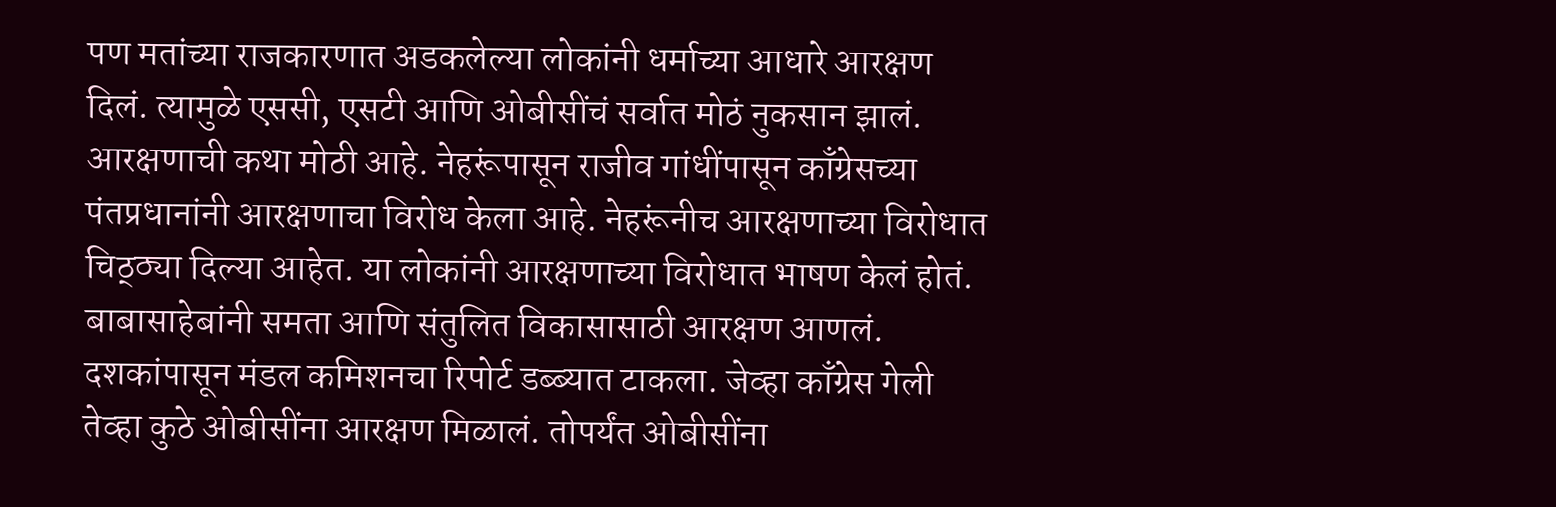पण मतांच्या राजकारणात अडकलेल्या लोकांनी धर्माच्या आधारे आरक्षण दिलं. त्यामुळे एससी, एसटी आणि ओबीसींचं सर्वात मोठं नुकसान झालं. आरक्षणाची कथा मोठी आहे. नेहरूंपासून राजीव गांधींपासून काँग्रेसच्या पंतप्रधानांनी आरक्षणाचा विरोध केला आहे. नेहरूंनीच आरक्षणाच्या विरोधात चिठ्ठ्या दिल्या आहेत. या लोकांनी आरक्षणाच्या विरोधात भाषण केलं होतं. बाबासाहेबांनी समता आणि संतुलित विकासासाठी आरक्षण आणलं. दशकांपासून मंडल कमिशनचा रिपोर्ट डब्ब्यात टाकला. जेव्हा काँग्रेस गेली तेव्हा कुठे ओबीसींना आरक्षण मिळालं. तोपर्यंत ओबीसींना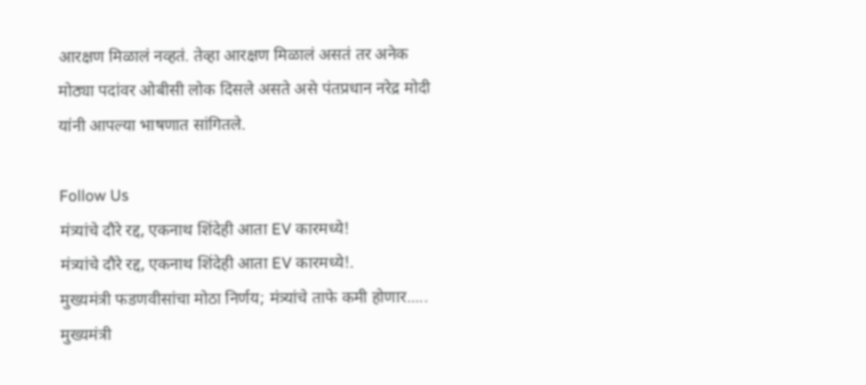आरक्षण मिळालं नव्हतं. तेव्हा आरक्षण मिळालं असतं तर अनेक मोठ्या पदांवर ओबीसी लोक दिसले असते असे पंतप्रधान नरेद्र मोदी यांनी आपल्या भाषणात सांगितले.

Follow Us
मंत्र्यांचे दौरे रद्द, एकनाथ शिंदेही आता EV कारमध्ये!
मंत्र्यांचे दौरे रद्द, एकनाथ शिंदेही आता EV कारमध्ये!.
मुख्यमंत्री फडणवीसांचा मोठा निर्णय; मंत्र्यांचे ताफे कमी होणार.....
मुख्यमंत्री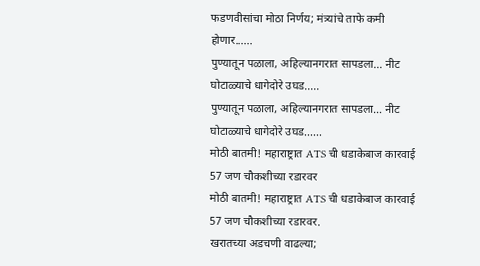फडणवीसांचा मोठा निर्णय; मंत्र्यांचे ताफे कमी होणार......
पुण्यातून पळाला, अहिल्यानगरात सापडला… नीट घोटाळ्याचे धागेदोरे उघड.....
पुण्यातून पळाला, अहिल्यानगरात सापडला… नीट घोटाळ्याचे धागेदोरे उघड......
मोठी बातमी! महाराष्ट्रात ATS ची धडाकेबाज कारवाई 57 जण चौकशीच्या रडारवर
मोठी बातमी! महाराष्ट्रात ATS ची धडाकेबाज कारवाई 57 जण चौकशीच्या रडारवर.
खरातच्या अडचणी वाढल्या;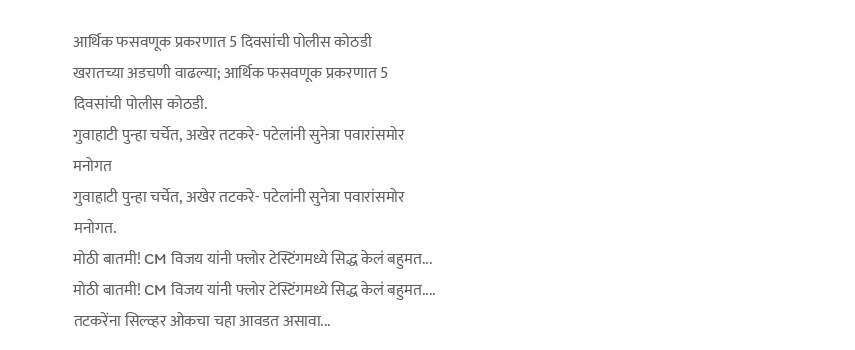आर्थिक फसवणूक प्रकरणात 5 दिवसांची पोलीस कोठडी
खरातच्या अडचणी वाढल्या; आर्थिक फसवणूक प्रकरणात 5 दिवसांची पोलीस कोठडी.
गुवाहाटी पुन्हा चर्चेत, अखेर तटकरे- पटेलांनी सुनेत्रा पवारांसमोर मनोगत
गुवाहाटी पुन्हा चर्चेत, अखेर तटकरे- पटेलांनी सुनेत्रा पवारांसमोर मनोगत.
मोठी बातमी! CM विजय यांनी फ्लोर टेस्टिंगमध्ये सिद्ध केलं बहुमत...
मोठी बातमी! CM विजय यांनी फ्लोर टेस्टिंगमध्ये सिद्ध केलं बहुमत....
तटकरेंना सिल्व्हर ओकचा चहा आवडत असावा...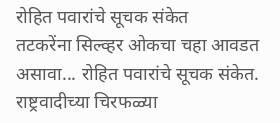रोहित पवारांचे सूचक संकेत
तटकरेंना सिल्व्हर ओकचा चहा आवडत असावा... रोहित पवारांचे सूचक संकेत.
राष्ट्रवादीच्या चिरफळ्या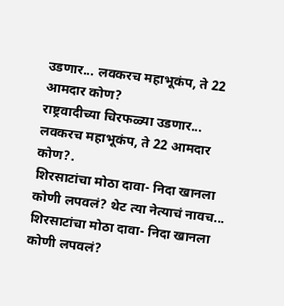उडणार... लवकरच महाभूकंप, ते 22 आमदार कोण?
राष्ट्रवादीच्या चिरफळ्या उडणार... लवकरच महाभूकंप, ते 22 आमदार कोण?.
शिरसाटांचा मोठा दावा- निदा खानला कोणी लपवलं? थेट त्या नेत्याचं नावच...
शिरसाटांचा मोठा दावा- निदा खानला कोणी लपवलं?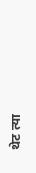थेट त्या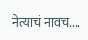नेत्याचं नावच....